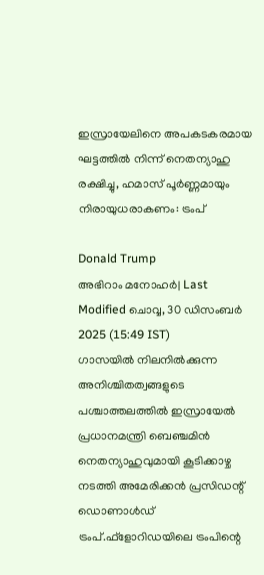ഇസ്രായേലിനെ അപകടകരമായ ഘട്ടത്തിൽ നിന്ന് നെതന്യാഹു രക്ഷിച്ചു, ഹമാസ് പൂർണ്ണമായും നിരായുധരാകണം: ട്രംപ്

Donald Trump
അഭിറാം മനോഹർ| Last Modified ചൊവ്വ, 30 ഡിസം‌ബര്‍ 2025 (15:49 IST)
ഗാസയില്‍ നിലനില്‍ക്കുന്ന അനിശ്ചിതത്വങ്ങളുടെ പശ്ചാത്തലത്തില്‍ ഇസ്രായേല്‍ പ്രധാനമന്ത്രി ബെഞ്ചമിന്‍ നെതന്യാഹുവുമായി കൂടിക്കാഴ്ച നടത്തി അമേരിക്കന്‍ പ്രസിഡന്റ് ഡൊണാള്‍ഡ് ട്രംപ്.ഫ്‌ളോറിഡയിലെ ട്രംപിന്റെ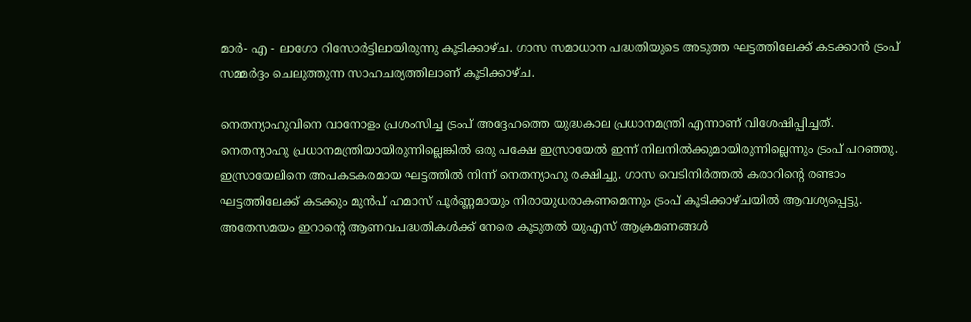മാര്‍- എ - ലാഗോ റിസോര്‍ട്ടിലായിരുന്നു കൂടിക്കാഴ്ച. ഗാസ സമാധാന പദ്ധതിയുടെ അടുത്ത ഘട്ടത്തിലേക്ക് കടക്കാന്‍ ട്രംപ് സമ്മര്‍ദ്ദം ചെലുത്തുന്ന സാഹചര്യത്തിലാണ് കൂടിക്കാഴ്ച.

നെതന്യാഹുവിനെ വാനോളം പ്രശംസിച്ച ട്രംപ് അദ്ദേഹത്തെ യുദ്ധകാല പ്രധാനമന്ത്രി എന്നാണ് വിശേഷിപ്പിച്ചത്. നെതന്യാഹു പ്രധാനമന്ത്രിയായിരുന്നില്ലെങ്കില്‍ ഒരു പക്ഷേ ഇസ്രായേല്‍ ഇന്ന് നിലനില്‍ക്കുമായിരുന്നില്ലെന്നും ട്രംപ് പറഞ്ഞു. ഇസ്രായേലിനെ അപകടകരമായ ഘട്ടത്തില്‍ നിന്ന് നെതന്യാഹു രക്ഷിച്ചു. ഗാസ വെടിനിര്‍ത്തല്‍ കരാറിന്റെ രണ്ടാം ഘട്ടത്തിലേക്ക് കടക്കും മുന്‍പ് ഹമാസ് പൂര്‍ണ്ണമായും നിരായുധരാകണമെന്നും ട്രംപ് കൂടിക്കാഴ്ചയില്‍ ആവശ്യപ്പെട്ടു. അതേസമയം ഇറാന്റെ ആണവപദ്ധതികള്‍ക്ക് നേരെ കൂടുതല്‍ യുഎസ് ആക്രമണങ്ങള്‍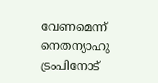വേണമെന്ന് നെതന്യാഹു ട്രംപിനോട്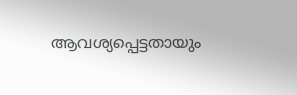ആവശ്യപ്പെട്ടതായും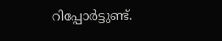റിപ്പോര്‍ട്ടുണ്ട്.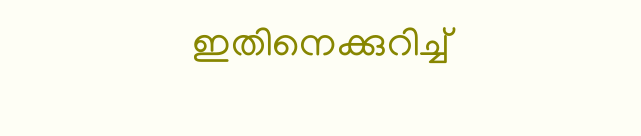ഇതിനെക്കുറിച്ച്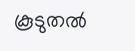കൂടുതല്‍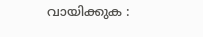വായിക്കുക :